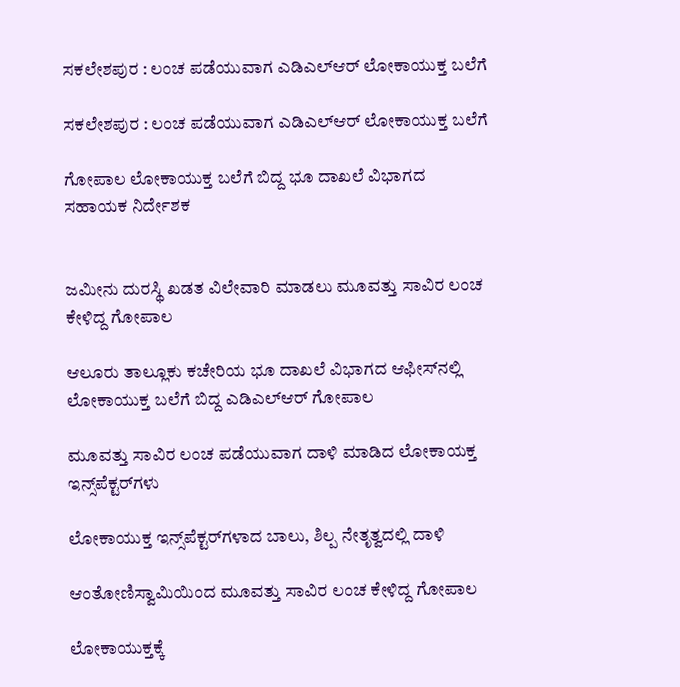ಸಕಲೇಶಪುರ : ಲಂಚ ಪಡೆಯುವಾಗ ಎಡಿಎಲ್‌ಆರ್ ಲೋಕಾಯುಕ್ತ ಬಲೆಗೆ

ಸಕಲೇಶಪುರ : ಲಂಚ ಪಡೆಯುವಾಗ ಎಡಿಎಲ್‌ಆರ್ ಲೋಕಾಯುಕ್ತ ಬಲೆಗೆ

ಗೋಪಾಲ ಲೋಕಾಯುಕ್ತ ಬಲೆಗೆ ಬಿದ್ದ ಭೂ ದಾಖಲೆ ವಿಭಾಗದ ಸಹಾಯಕ ನಿರ್ದೇಶಕ


ಜಮೀನು ದುರಸ್ಥಿ ಖಡತ ವಿಲೇವಾರಿ ಮಾಡಲು ಮೂವತ್ತು ಸಾವಿರ ಲಂಚ ಕೇಳಿದ್ದ ಗೋಪಾಲ

ಆಲೂರು ತಾಲ್ಲೂಕು ಕಚೇರಿಯ ಭೂ ದಾಖಲೆ ವಿಭಾಗದ ಆಫೀಸ್‌ನಲ್ಲಿ ಲೋಕಾಯುಕ್ತ ಬಲೆಗೆ ಬಿದ್ದ ಎಡಿಎಲ್‌ಆರ್ ಗೋಪಾಲ

ಮೂವತ್ತು ಸಾವಿರ ಲಂಚ ಪಡೆಯುವಾಗ ದಾಳಿ ಮಾಡಿದ ಲೋಕಾಯಕ್ತ ಇನ್ಸ್‌ಪೆಕ್ಟರ್‌ಗಳು

ಲೋಕಾಯುಕ್ತ ಇನ್ಸ್‌ಪೆಕ್ಟರ್‌ಗಳಾದ ಬಾಲು, ಶಿಲ್ಪ ನೇತೃತ್ವದಲ್ಲಿ ದಾಳಿ

ಆಂತೋಣಿಸ್ವಾಮಿಯಿಂದ ಮೂವತ್ತು ಸಾವಿರ ಲಂಚ ಕೇಳಿದ್ದ ಗೋಪಾಲ

ಲೋಕಾಯುಕ್ತಕ್ಕೆ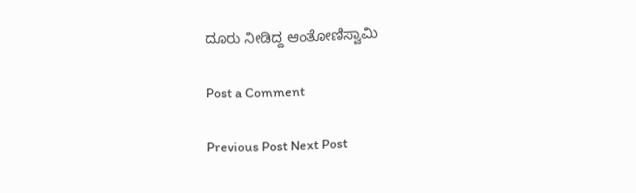ದೂರು ನೀಡಿದ್ದ ಆಂತೋಣಿಸ್ವಾಮಿ

Post a Comment

Previous Post Next Post